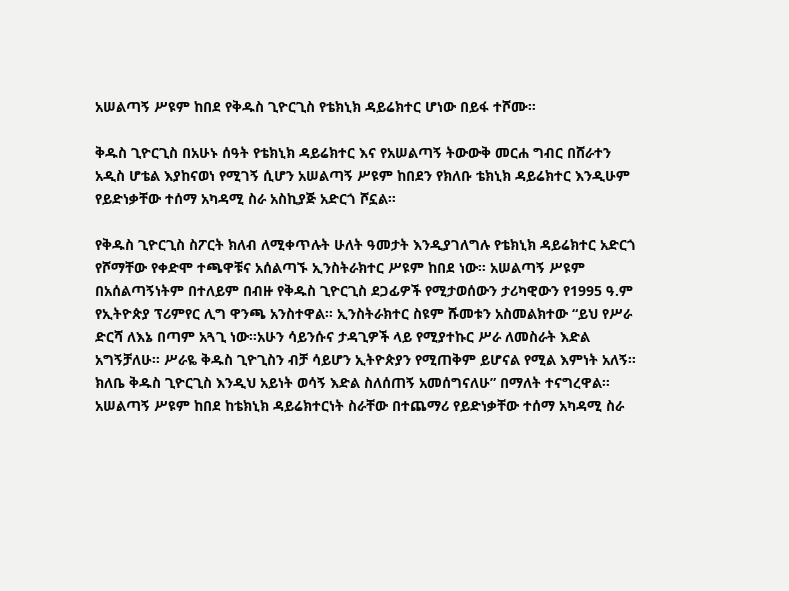አሠልጣኝ ሥዩም ከበደ የቅዱስ ጊዮርጊስ የቴክኒክ ዳይሬክተር ሆነው በይፋ ተሾሙ።

ቅዱስ ጊዮርጊስ በአሁኑ ሰዓት የቴክኒክ ዳይሬክተር እና የአሠልጣኝ ትውውቅ መርሐ ግብር በሸራተን አዲስ ሆቴል እያከናወነ የሚገኝ ሲሆን አሠልጣኝ ሥዩም ከበደን የክለቡ ቴክኒክ ዳይሬክተር እንዲሁም የይድነቃቸው ተሰማ አካዳሚ ስራ አስኪያጅ አድርጎ ሾኗል።

የቅዱስ ጊዮርጊስ ስፖርት ክለብ ለሚቀጥሉት ሁለት ዓመታት እንዲያገለግሉ የቴክኒክ ዳይሬክተር አድርጎ የሾማቸው የቀድሞ ተጫዋቹና አሰልጣኙ ኢንስትራክተር ሥዩም ከበደ ነው። አሠልጣኝ ሥዩም በአሰልጣኝነትም በተለይም በብዙ የቅዱስ ጊዮርጊስ ደጋፊዎች የሚታወሰውን ታሪካዊውን የ1995 ዓ.ም የኢትዮጵያ ፕሪምየር ሊግ ዋንጫ አንስተዋል፡፡ ኢንስትራክተር ስዩም ሹመቱን አስመልክተው “ይህ የሥራ ድርሻ ለእኔ በጣም አጓጊ ነው፡፡አሁን ሳይንሱና ታዳጊዎች ላይ የሚያተኩር ሥራ ለመስራት እድል አግኝቻለሁ፡፡ ሥራዬ ቅዱስ ጊዮጊስን ብቻ ሳይሆን ኢትዮጵያን የሚጠቅም ይሆናል የሚል እምነት አለኝ፡፡ ክለቤ ቅዱስ ጊዮርጊስ እንዲህ አይነት ወሳኝ እድል ስለሰጠኝ አመሰግናለሁ” በማለት ተናግረዋል፡፡
አሠልጣኝ ሥዩም ከበደ ከቴክኒክ ዳይሬክተርነት ስራቸው በተጨማሪ የይድነቃቸው ተሰማ አካዳሚ ስራ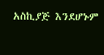አስኪያጅ እንደሆኑም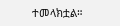ተመላክቷል።